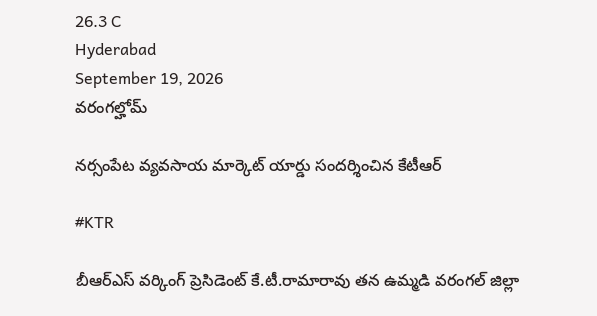26.3 C
Hyderabad
September 19, 2026
వరంగల్హోమ్

నర్సంపేట వ్యవసాయ మార్కెట్ యార్డు సందర్శించిన కేటీఆర్

#KTR

బీఆర్ఎస్ వర్కింగ్ ప్రెసిడెంట్ కే.టీ.రామారావు తన ఉమ్మడి వరంగల్ జిల్లా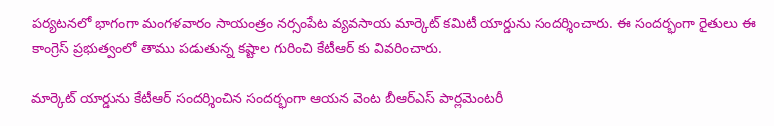పర్యటనలో భాగంగా మంగళవారం సాయంత్రం నర్సంపేట వ్యవసాయ మార్కెట్ కమిటీ యార్డును సందర్శించారు. ఈ సందర్భంగా రైతులు ఈ కాంగ్రెస్ ప్రభుత్వంలో తాము పడుతున్న కష్టాల గురించి కేటీఆర్ కు వివరించారు.

మార్కెట్ యార్డును కేటీఆర్ సందర్శించిన సందర్భంగా ఆయన వెంట బీఆర్ఎస్ పార్లమెంటరీ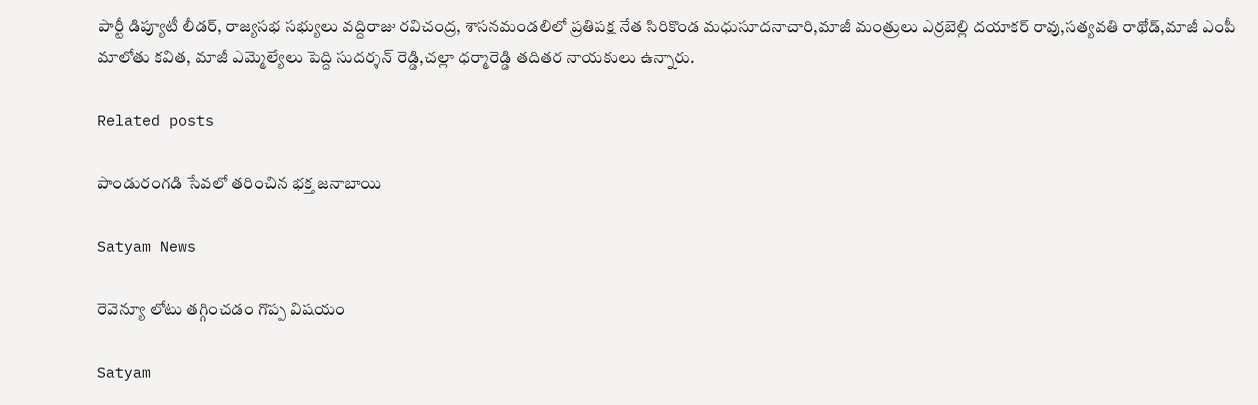పార్టీ డిప్యూటీ లీడర్, రాజ్యసభ సభ్యులు వద్దిరాజు రవిచంద్ర, శాసనమండలిలో ప్రతిపక్ష నేత సిరికొండ మధుసూదనాచారి,మాజీ మంత్రులు ఎర్రబెల్లి దయాకర్ రావు,సత్యవతి రాథోడ్,మాజీ ఎంపీ మాలోతు కవిత, మాజీ ఎమ్మెల్యేలు పెద్ది సుదర్శన్ రెడ్డి,చల్లా ధర్మారెడ్డి తదితర నాయకులు ఉన్నారు.

Related posts

పాండురంగడి సేవలో తరించిన భక్త జనాబాయి

Satyam News

రెవెన్యూ లోటు తగ్గించడం గొప్ప విషయం

Satyam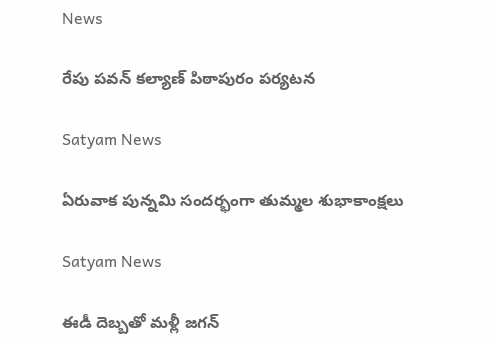News

రేపు పవన్ కల్యాణ్ పిఠాపురం పర్యటన

Satyam News

ఏరువాక పున్నమి సందర్భంగా తుమ్మల శుభాకాంక్షలు

Satyam News

ఈడీ దెబ్బతో మళ్లీ జగన్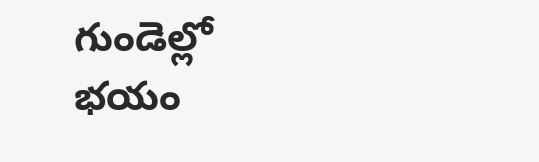గుండెల్లో భయం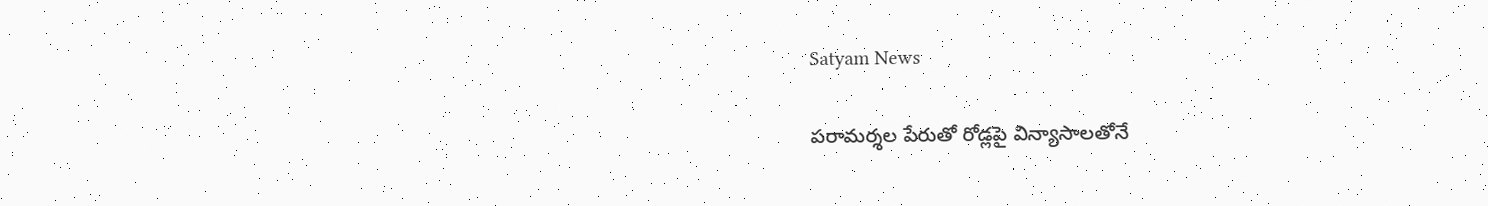Satyam News

పరామర్శల పేరుతో రోడ్లపై విన్యాసాలతోనే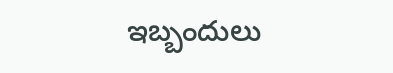ఇబ్బందులు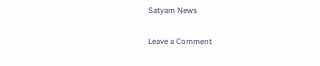Satyam News

Leave a Comment